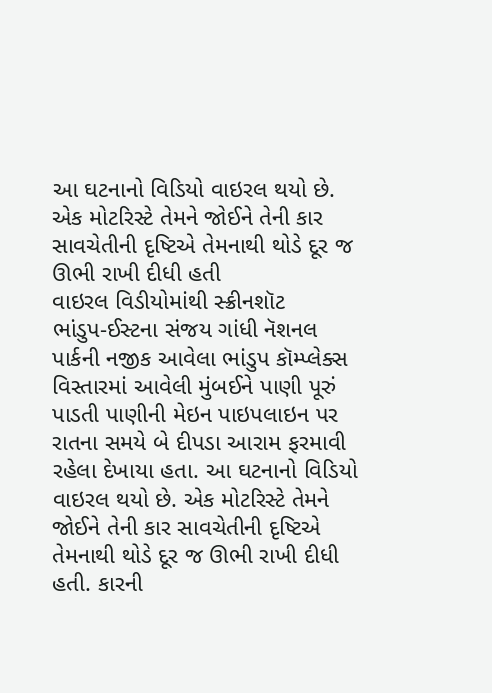આ ઘટનાનો વિડિયો વાઇરલ થયો છે. એક મોટરિસ્ટે તેમને જોઈને તેની કાર સાવચેતીની દૃષ્ટિએ તેમનાથી થોડે દૂર જ ઊભી રાખી દીધી હતી
વાઇરલ વિડીયોમાંથી સ્ક્રીનશૉટ
ભાંડુપ-ઈસ્ટના સંજય ગાંધી નૅશનલ પાર્કની નજીક આવેલા ભાંડુપ કૉમ્પ્લેક્સ વિસ્તારમાં આવેલી મુંબઈને પાણી પૂરું પાડતી પાણીની મેઇન પાઇપલાઇન પર રાતના સમયે બે દીપડા આરામ ફરમાવી રહેલા દેખાયા હતા. આ ઘટનાનો વિડિયો વાઇરલ થયો છે. એક મોટરિસ્ટે તેમને જોઈને તેની કાર સાવચેતીની દૃષ્ટિએ તેમનાથી થોડે દૂર જ ઊભી રાખી દીધી હતી. કારની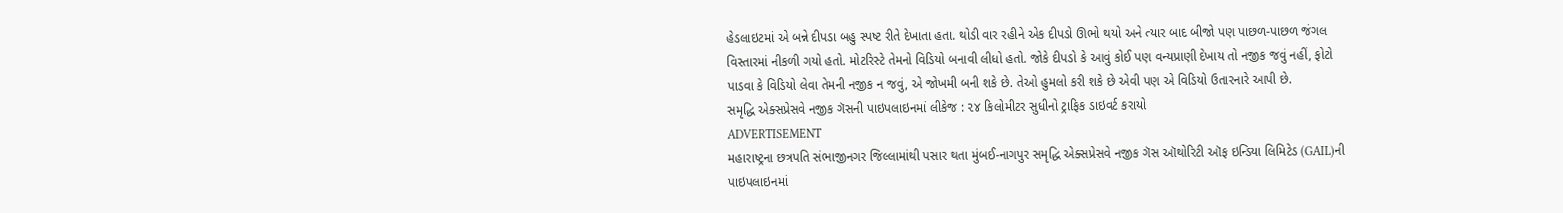હેડલાઇટમાં એ બન્ને દીપડા બહુ સ્પષ્ટ રીતે દેખાતા હતા. થોડી વાર રહીને એક દીપડો ઊભો થયો અને ત્યાર બાદ બીજો પણ પાછળ-પાછળ જંગલ વિસ્તારમાં નીકળી ગયો હતો. મોટરિસ્ટે તેમનો વિડિયો બનાવી લીધો હતો. જોકે દીપડો કે આવું કોઈ પણ વન્યપ્રાણી દેખાય તો નજીક જવું નહીં, ફોટો પાડવા કે વિડિયો લેવા તેમની નજીક ન જવું, એ જોખમી બની શકે છે. તેઓ હુમલો કરી શકે છે એવી પણ એ વિડિયો ઉતારનારે આપી છે.
સમૃદ્ધિ એક્સપ્રેસવે નજીક ગૅસની પાઇપલાઇનમાં લીકેજ : ૨૪ કિલોમીટર સુધીનો ટ્રાફિક ડાઇવર્ટ કરાયો
ADVERTISEMENT
મહારાષ્ટ્રના છત્રપતિ સંભાજીનગર જિલ્લામાંથી પસાર થતા મુંબઈ-નાગપુર સમૃદ્ધિ એક્સપ્રેસવે નજીક ગૅસ ઑથોરિટી ઑફ ઇન્ડિયા લિમિટેડ (GAIL)ની પાઇપલાઇનમાં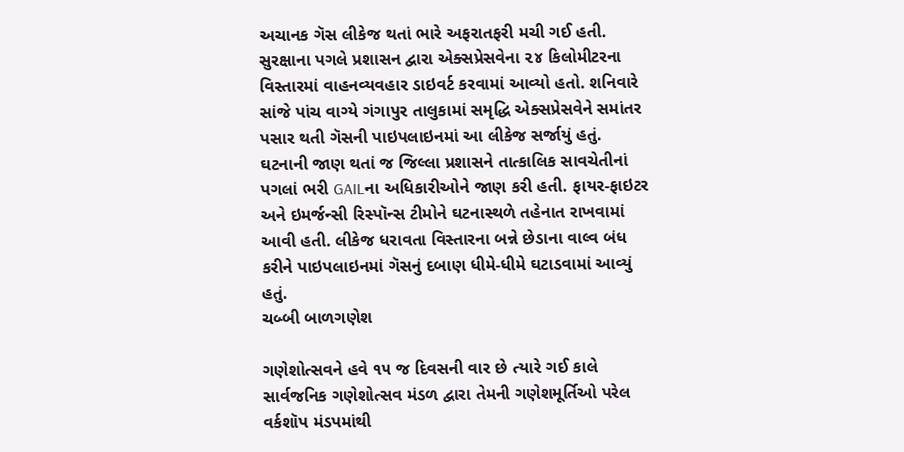અચાનક ગૅસ લીકેજ થતાં ભારે અફરાતફરી મચી ગઈ હતી. સુરક્ષાના પગલે પ્રશાસન દ્વારા એક્સપ્રેસવેના ૨૪ કિલોમીટરના વિસ્તારમાં વાહનવ્યવહાર ડાઇવર્ટ કરવામાં આવ્યો હતો. શનિવારે સાંજે પાંચ વાગ્યે ગંગાપુર તાલુકામાં સમૃદ્ધિ એક્સપ્રેસવેને સમાંતર પસાર થતી ગૅસની પાઇપલાઇનમાં આ લીકેજ સર્જાયું હતું. ઘટનાની જાણ થતાં જ જિલ્લા પ્રશાસને તાત્કાલિક સાવચેતીનાં પગલાં ભરી GAILના અધિકારીઓને જાણ કરી હતી. ફાયર-ફાઇટર અને ઇમર્જન્સી રિસ્પૉન્સ ટીમોને ઘટનાસ્થળે તહેનાત રાખવામાં આવી હતી. લીકેજ ધરાવતા વિસ્તારના બન્ને છેડાના વાલ્વ બંધ કરીને પાઇપલાઇનમાં ગૅસનું દબાણ ધીમે-ધીમે ઘટાડવામાં આવ્યું હતું.
ચબ્બી બાળગણેશ

ગણેશોત્સવને હવે ૧૫ જ દિવસની વાર છે ત્યારે ગઈ કાલે સાર્વજનિક ગણેશોત્સવ મંડળ દ્વારા તેમની ગણેશમૂર્તિઓ પરેલ વર્કશૉપ મંડપમાંથી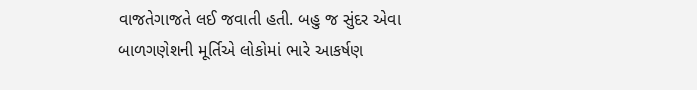વાજતેગાજતે લઈ જવાતી હતી. બહુ જ સુંદર એવા બાળગણેશની મૂર્તિએ લોકોમાં ભારે આકર્ષણ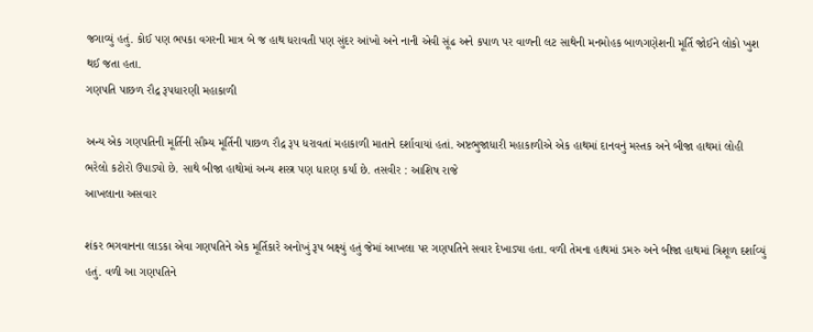જગાવ્યું હતું. કોઈ પણ ભપકા વગરની માત્ર બે જ હાથ ધરાવતી પણ સુંદર આંખો અને નાની એવી સૂંઢ અને કપાળ પર વાળની લટ સાથેની મનમોહક બાળગણેશની મૂર્તિ જોઈને લોકો ખુશ થઈ જતા હતા.
ગણપતિ પાછળ રૌદ્ર રૂપધારણી મહાકાળી

અન્ય એક ગણપતિની મૂર્તિની સૌમ્ય મૂર્તિની પાછળ રૌદ્ર રૂપ ધરાવતાં મહાકાળી માતાને દર્શાવાયાં હતાં. અષ્ટભુજાધારી મહાકાળીએ એક હાથમાં દાનવનું મસ્તક અને બીજા હાથમાં લોહી ભરેલો કટોરો ઉપાડ્યો છે. સાથે બીજા હાથોમાં અન્ય શસ્ત્ર પણ ધારણ કર્યાં છે. તસવીર : આશિષ રાજે
આખલાના અસવાર

શંકર ભગવાનના લાડકા એવા ગણપતિને એક મૂર્તિકારે અનોખું રૂપ બક્ષ્યું હતું જેમાં આખલા પર ગણપતિને સવાર દેખાડ્યા હતા. વળી તેમના હાથમાં ડમરુ અને બીજા હાથમાં ત્રિશૂળ દર્શાવ્યું હતું. વળી આ ગણપતિને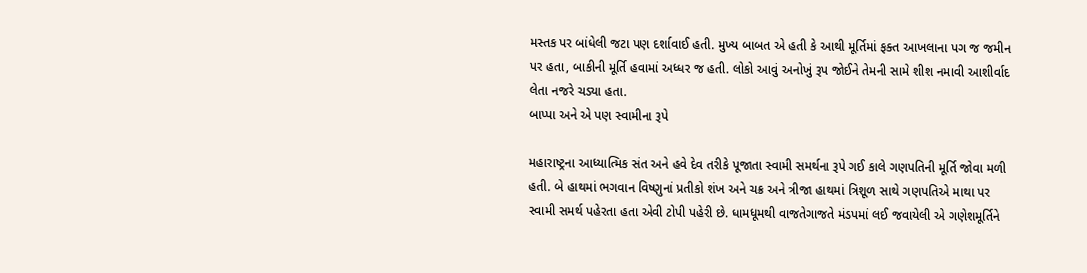મસ્તક પર બાંધેલી જટા પણ દર્શાવાઈ હતી. મુખ્ય બાબત એ હતી કે આથી મૂર્તિમાં ફક્ત આખલાના પગ જ જમીન પર હતા, બાકીની મૂર્તિ હવામાં અધ્ધર જ હતી. લોકો આવું અનોખું રૂપ જોઈને તેમની સામે શીશ નમાવી આશીર્વાદ લેતા નજરે ચડ્યા હતા.
બાપ્પા અને એ પણ સ્વામીના રૂપે

મહારાષ્ટ્રના આધ્યાત્મિક સંત અને હવે દેવ તરીકે પૂજાતા સ્વામી સમર્થના રૂપે ગઈ કાલે ગણપતિની મૂર્તિ જોવા મળી હતી. બે હાથમાં ભગવાન વિષ્ણુનાં પ્રતીકો શંખ અને ચક્ર અને ત્રીજા હાથમાં ત્રિશૂળ સાથે ગણપતિએ માથા પર સ્વામી સમર્થ પહેરતા હતા એવી ટોપી પહેરી છે. ધામધૂમથી વાજતેગાજતે મંડપમાં લઈ જવાયેલી એ ગણેશમૂર્તિને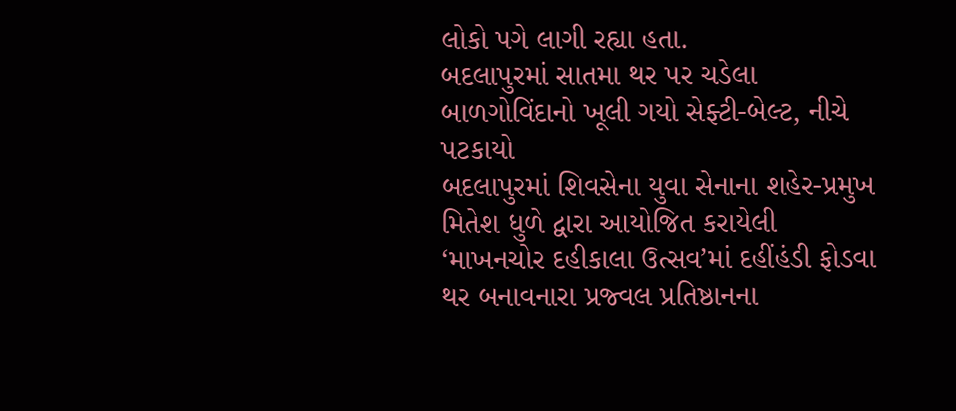લોકો પગે લાગી રહ્યા હતા.
બદલાપુરમાં સાતમા થર પર ચડેલા બાળગોવિંદાનો ખૂલી ગયો સેફ્ટી-બેલ્ટ, નીચે પટકાયો
બદલાપુરમાં શિવસેના યુવા સેનાના શહેર-પ્રમુખ મિતેશ ધુળે દ્વારા આયોજિત કરાયેલી ‘માખનચોર દહીકાલા ઉત્સવ’માં દહીંહંડી ફોડવા થર બનાવનારા પ્રજ્વલ પ્રતિષ્ઠાનના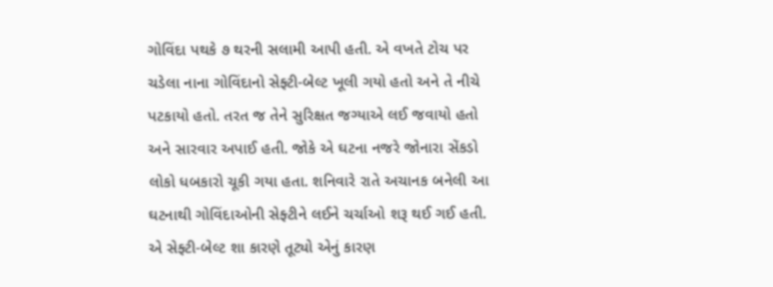ગોવિંદા પથકે ૭ થરની સલામી આપી હતી. એ વખતે ટોચ પર ચડેલા નાના ગોવિંદાનો સેફ્ટી-બેલ્ટ ખૂલી ગયો હતો અને તે નીચે પટકાયો હતો. તરત જ તેને સુરિક્ષત જગ્યાએ લઈ જવાયો હતો અને સારવાર અપાઈ હતી. જોકે એ ઘટના નજરે જોનારા સેંકડો લોકો ધબકારો ચૂકી ગયા હતા. શનિવારે રાતે અચાનક બનેલી આ ઘટનાથી ગોવિંદાઓની સેફ્ટીને લઈને ચર્ચાઓ શરૂ થઈ ગઈ હતી. એ સેફ્ટી-બેલ્ટ શા કારણે તૂટ્યો એનું કારણ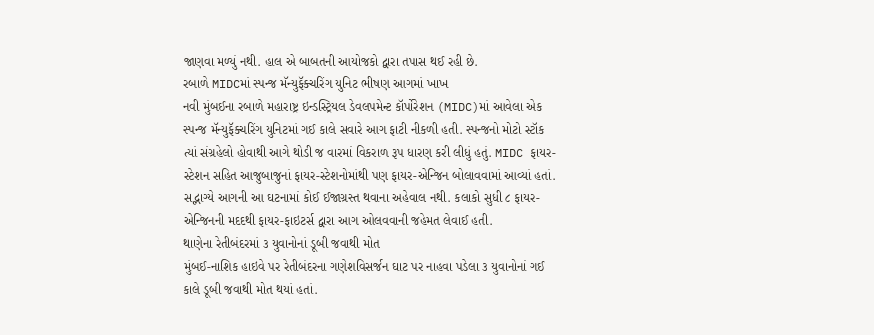જાણવા મળ્યું નથી. હાલ એ બાબતની આયોજકો દ્વારા તપાસ થઈ રહી છે.
રબાળે MIDCમાં સ્પન્જ મૅન્યુફૅક્ચરિંગ યુનિટ ભીષણ આગમાં ખાખ
નવી મુંબઈના રબાળે મહારાષ્ટ્ર ઇન્ડસ્ટ્રિયલ ડેવલપમેન્ટ કૉર્પોરેશન (MIDC)માં આવેલા એક સ્પન્જ મૅન્યુફૅક્ચરિંગ યુનિટમાં ગઈ કાલે સવારે આગ ફાટી નીકળી હતી. સ્પન્જનો મોટો સ્ટૉક ત્યાં સંગ્રહેલો હોવાથી આગે થોડી જ વારમાં વિકરાળ રૂપ ધારણ કરી લીધું હતું. MIDC ફાયર-સ્ટેશન સહિત આજુબાજુનાં ફાયર-સ્ટેશનોમાંથી પણ ફાયર-એન્જિન બોલાવવામાં આવ્યાં હતાં. સદ્ભાગ્યે આગની આ ઘટનામાં કોઈ ઈજાગ્રસ્ત થવાના અહેવાલ નથી. કલાકો સુધી ૮ ફાયર-એન્જિનની મદદથી ફાયર-ફાઇટર્સ દ્વારા આગ ઓલવવાની જહેમત લેવાઈ હતી.
થાણેના રેતીબંદરમાં ૩ યુવાનોનાં ડૂબી જવાથી મોત
મુંબઈ-નાશિક હાઇવે પર રેતીબંદરના ગણેશવિસર્જન ઘાટ પર નાહવા પડેલા ૩ યુવાનોનાં ગઈ કાલે ડૂબી જવાથી મોત થયાં હતાં.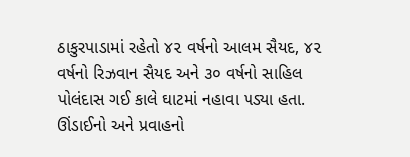ઠાકુરપાડામાં રહેતો ૪૨ વર્ષનો આલમ સૈયદ, ૪૨ વર્ષનો રિઝવાન સૈયદ અને ૩૦ વર્ષનો સાહિલ પોલંદાસ ગઈ કાલે ઘાટમાં નહાવા પડ્યા હતા. ઊંડાઈનો અને પ્રવાહનો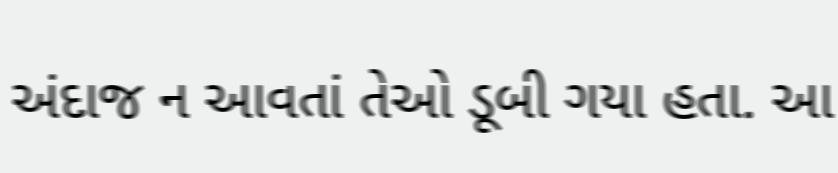અંદાજ ન આવતાં તેઓ ડૂબી ગયા હતા. આ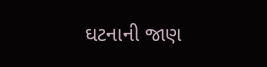ઘટનાની જાણ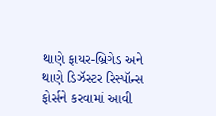થાણે ફાયર-બ્રિગેડ અને થાણે ડિઝૅસ્ટર રિસ્પૉન્સ ફોર્સને કરવામાં આવી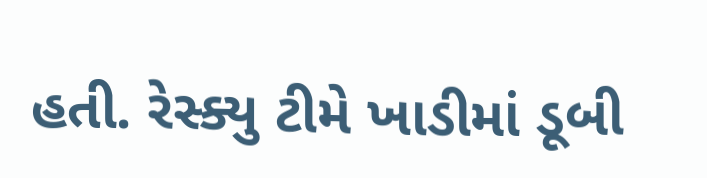હતી. રેસ્ક્યુ ટીમે ખાડીમાં ડૂબી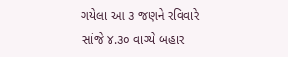ગયેલા આ ૩ જણને રવિવારે સાંજે ૪.૩૦ વાગ્યે બહાર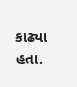કાઢ્યા હતા.